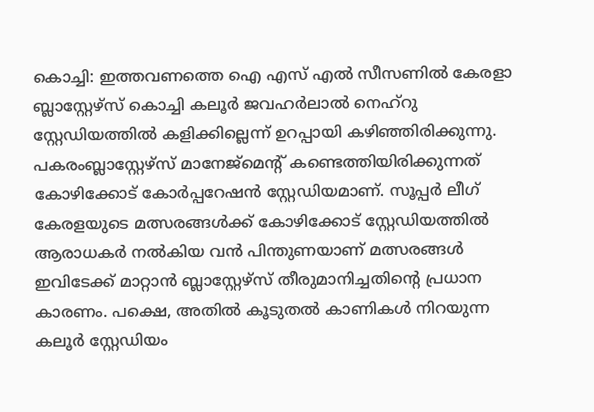കൊച്ചി: ഇത്തവണത്തെ ഐ എസ് എൽ സീസണിൽ കേരളാ ബ്ലാസ്റ്റേഴ്സ് കൊച്ചി കലൂർ ജവഹർലാൽ നെഹ്റു സ്റ്റേഡിയത്തിൽ കളിക്കില്ലെന്ന് ഉറപ്പായി കഴിഞ്ഞിരിക്കുന്നു. പകരംബ്ലാസ്റ്റേഴ്സ് മാനേജ്മെന്റ് കണ്ടെത്തിയിരിക്കുന്നത് കോഴിക്കോട് കോർപ്പറേഷൻ സ്റ്റേഡിയമാണ്. സൂപ്പർ ലീഗ് കേരളയുടെ മത്സരങ്ങൾക്ക് കോഴിക്കോട് സ്റ്റേഡിയത്തിൽ ആരാധകർ നൽകിയ വൻ പിന്തുണയാണ് മത്സരങ്ങൾ ഇവിടേക്ക് മാറ്റാൻ ബ്ലാസ്റ്റേഴ്സ് തീരുമാനിച്ചതിന്റെ പ്രധാന കാരണം. പക്ഷെ, അതിൽ കൂടുതൽ കാണികൾ നിറയുന്ന കലൂർ സ്റ്റേഡിയം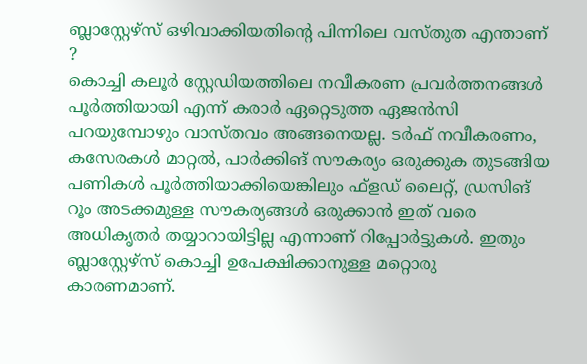ബ്ലാസ്റ്റേഴ്സ് ഒഴിവാക്കിയതിന്റെ പിന്നിലെ വസ്തുത എന്താണ് ?
കൊച്ചി കലൂർ സ്റ്റേഡിയത്തിലെ നവീകരണ പ്രവർത്തനങ്ങൾ പൂർത്തിയായി എന്ന് കരാർ ഏറ്റെടുത്ത ഏജൻസി പറയുമ്പോഴും വാസ്തവം അങ്ങനെയല്ല. ടർഫ് നവീകരണം, കസേരകൾ മാറ്റൽ, പാർക്കിങ് സൗകര്യം ഒരുക്കുക തുടങ്ങിയ പണികൾ പൂർത്തിയാക്കിയെങ്കിലും ഫ്ളഡ് ലൈറ്റ്, ഡ്രസിങ് റൂം അടക്കമുള്ള സൗകര്യങ്ങൾ ഒരുക്കാൻ ഇത് വരെ അധികൃതർ തയ്യാറായിട്ടില്ല എന്നാണ് റിപ്പോർട്ടുകൾ. ഇതും ബ്ലാസ്റ്റേഴ്സ് കൊച്ചി ഉപേക്ഷിക്കാനുള്ള മറ്റൊരു കാരണമാണ്.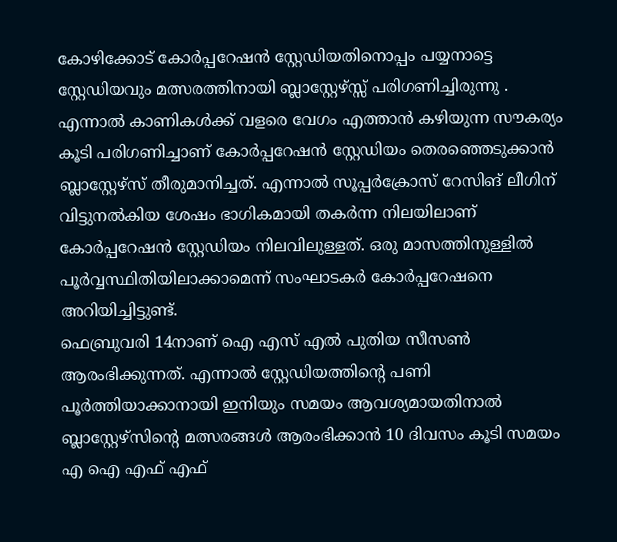കോഴിക്കോട് കോർപ്പറേഷൻ സ്റ്റേഡിയതിനൊപ്പം പയ്യനാട്ടെ സ്റ്റേഡിയവും മത്സരത്തിനായി ബ്ലാസ്റ്റേഴ്സ്സ് പരിഗണിച്ചിരുന്നു . എന്നാൽ കാണികൾക്ക് വളരെ വേഗം എത്താൻ കഴിയുന്ന സൗകര്യം കൂടി പരിഗണിച്ചാണ് കോർപ്പറേഷൻ സ്റ്റേഡിയം തെരഞ്ഞെടുക്കാൻ ബ്ലാസ്റ്റേഴ്സ് തീരുമാനിച്ചത്. എന്നാൽ സൂപ്പർക്രോസ് റേസിങ് ലീഗിന് വിട്ടുനൽകിയ ശേഷം ഭാഗികമായി തകർന്ന നിലയിലാണ് കോർപ്പറേഷൻ സ്റ്റേഡിയം നിലവിലുള്ളത്. ഒരു മാസത്തിനുള്ളിൽ പൂർവ്വസ്ഥിതിയിലാക്കാമെന്ന് സംഘാടകർ കോർപ്പറേഷനെ അറിയിച്ചിട്ടുണ്ട്.
ഫെബ്രുവരി 14നാണ് ഐ എസ് എൽ പുതിയ സീസൺ ആരംഭിക്കുന്നത്. എന്നാൽ സ്റ്റേഡിയത്തിന്റെ പണി പൂർത്തിയാക്കാനായി ഇനിയും സമയം ആവശ്യമായതിനാൽ
ബ്ലാസ്റ്റേഴ്സിന്റെ മത്സരങ്ങൾ ആരംഭിക്കാൻ 10 ദിവസം കൂടി സമയം എ ഐ എഫ് എഫ്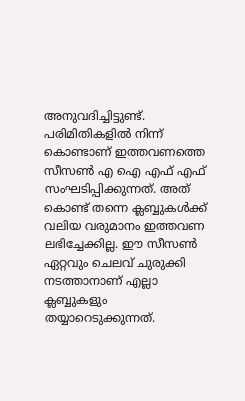അനുവദിച്ചിട്ടുണ്ട്.
പരിമിതികളിൽ നിന്ന് കൊണ്ടാണ് ഇത്തവണത്തെ സീസൺ എ ഐ എഫ് എഫ് സംഘടിപ്പിക്കുന്നത്. അത് കൊണ്ട് തന്നെ ക്ലബ്ബുകൾക്ക് വലിയ വരുമാനം ഇത്തവണ ലഭിച്ചേക്കില്ല. ഈ സീസൺ ഏറ്റവും ചെലവ് ചുരുക്കി നടത്താനാണ് എല്ലാ ക്ലബ്ബുകളും തയ്യാറെടുക്കുന്നത്.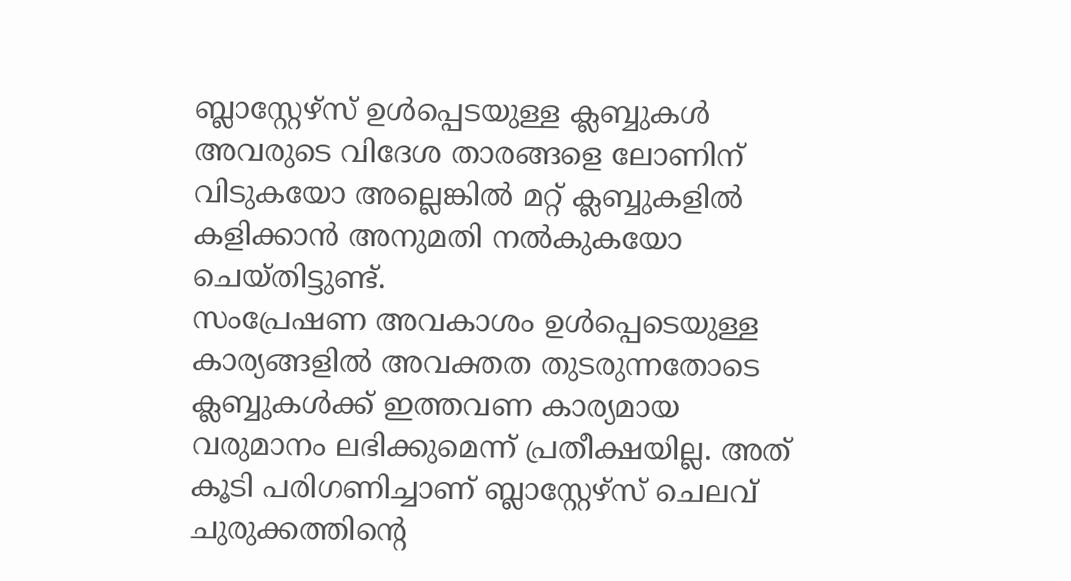ബ്ലാസ്റ്റേഴ്സ് ഉൾപ്പെടയുള്ള ക്ലബ്ബുകൾ അവരുടെ വിദേശ താരങ്ങളെ ലോണിന് വിടുകയോ അല്ലെങ്കിൽ മറ്റ് ക്ലബ്ബുകളിൽ കളിക്കാൻ അനുമതി നൽകുകയോ ചെയ്തിട്ടുണ്ട്.
സംപ്രേഷണ അവകാശം ഉൾപ്പെടെയുള്ള കാര്യങ്ങളിൽ അവക്തത തുടരുന്നതോടെ ക്ലബ്ബുകൾക്ക് ഇത്തവണ കാര്യമായ വരുമാനം ലഭിക്കുമെന്ന് പ്രതീക്ഷയില്ല. അത് കൂടി പരിഗണിച്ചാണ് ബ്ലാസ്റ്റേഴ്സ് ചെലവ് ചുരുക്കത്തിന്റെ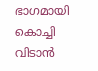ഭാഗമായി കൊച്ചി വിടാൻ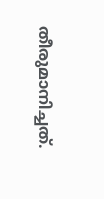തീരുമാനിച്ചത്.